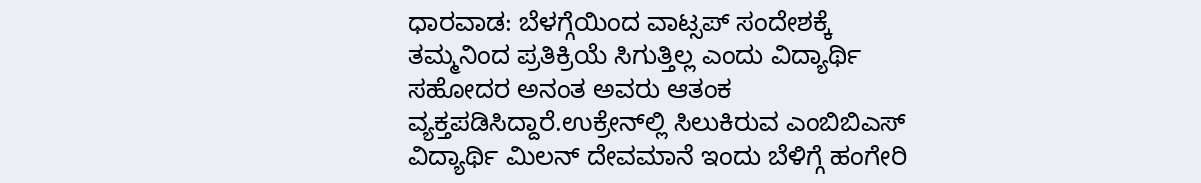ಧಾರವಾಡ: ಬೆಳಗ್ಗೆಯಿಂದ ವಾಟ್ಸಪ್ ಸಂದೇಶಕ್ಕೆ ತಮ್ಮನಿಂದ ಪ್ರತಿಕ್ರಿಯೆ ಸಿಗುತ್ತಿಲ್ಲ ಎಂದು ವಿದ್ಯಾರ್ಥಿ ಸಹೋದರ ಅನಂತ ಅವರು ಆತಂಕ ವ್ಯಕ್ತಪಡಿಸಿದ್ದಾರೆ.ಉಕ್ರೇನ್‍ಲ್ಲಿ ಸಿಲುಕಿರುವ ಎಂಬಿಬಿಎಸ್ ವಿದ್ಯಾರ್ಥಿ ಮಿಲನ್ ದೇವಮಾನೆ ಇಂದು ಬೆಳಿಗ್ಗೆ ಹಂಗೇರಿ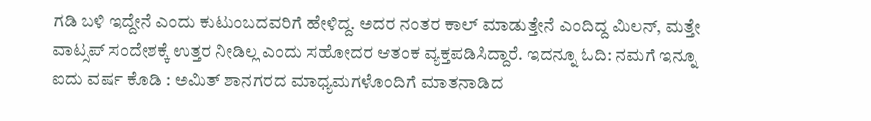ಗಡಿ ಬಳಿ ಇದ್ದೇನೆ ಎಂದು ಕುಟುಂಬದವರಿಗೆ ಹೇಳಿದ್ದ. ಅದರ ನಂತರ ಕಾಲ್ ಮಾಡುತ್ತೇನೆ ಎಂದಿದ್ದ ಮಿಲನ್, ಮತ್ತೇ ವಾಟ್ಸಪ್ ಸಂದೇಶಕ್ಕೆ ಉತ್ತರ ನೀಡಿಲ್ಲ ಎಂದು ಸಹೋದರ ಆತಂಕ ವ್ಯಕ್ತಪಡಿಸಿದ್ದಾರೆ. ಇದನ್ನೂ ಓದಿ: ನಮಗೆ ಇನ್ನೂ ಐದು ವರ್ಷ ಕೊಡಿ : ಅಮಿತ್ ಶಾನಗರದ ಮಾಧ್ಯಮಗಳೊಂದಿಗೆ ಮಾತನಾಡಿದ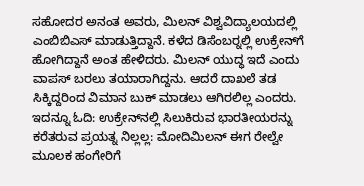ಸಹೋದರ ಅನಂತ ಅವರು, ಮಿಲನ್ ವಿಶ್ವವಿದ್ಯಾಲಯದಲ್ಲಿ ಎಂಬಿಬಿಎಸ್ ಮಾಡುತ್ತಿದ್ದಾನೆ. ಕಳೆದ ಡಿಸೆಂಬರ್‍ನಲ್ಲಿ ಉಕ್ರೇನ್‍ಗೆ ಹೋಗಿದ್ದಾನೆ ಅಂತ ಹೇಳಿದರು. ಮಿಲನ್ ಯುದ್ಧ ಇದೆ ಎಂದು ವಾಪಸ್ ಬರಲು ತಯಾರಾಗಿದ್ದನು. ಆದರೆ ದಾಖಲೆ ತಡ ಸಿಕ್ಕಿದ್ದರಿಂದ ವಿಮಾನ ಬುಕ್ ಮಾಡಲು ಆಗಿರಲಿಲ್ಲ ಎಂದರು. ಇದನ್ನೂ ಓದಿ: ಉಕ್ರೇನ್‌ನಲ್ಲಿ ಸಿಲುಕಿರುವ ಭಾರತೀಯರನ್ನು ಕರೆತರುವ ಪ್ರಯತ್ನ ನಿಲ್ಲಲ್ಲ: ಮೋದಿಮಿಲನ್ ಈಗ ರೇಲ್ವೇ ಮೂಲಕ ಹಂಗೇರಿಗೆ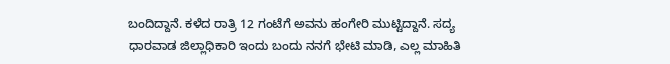ಬಂದಿದ್ದಾನೆ. ಕಳೆದ ರಾತ್ರಿ 12 ಗಂಟೆಗೆ ಅವನು ಹಂಗೇರಿ ಮುಟ್ಟಿದ್ದಾನೆ. ಸದ್ಯ ಧಾರವಾಡ ಜಿಲ್ಲಾಧಿಕಾರಿ ಇಂದು ಬಂದು ನನಗೆ ಭೇಟಿ ಮಾಡಿ, ಎಲ್ಲ ಮಾಹಿತಿ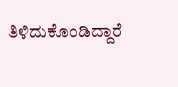ತಿಳಿದುಕೊಂಡಿದ್ದಾರೆ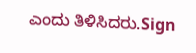ಎಂದು ತಿಳಿಸಿದರು.Sign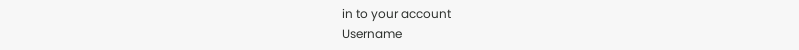in to your account
Username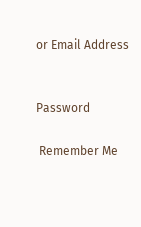or Email Address


Password

 Remember Me